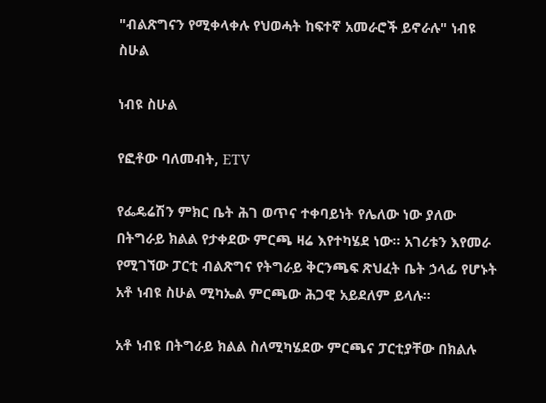"ብልጽግናን የሚቀላቀሉ የህወሓት ከፍተኛ አመራሮች ይኖራሉ" ነብዩ ስሁል

ነብዩ ስሁል

የፎቶው ባለመብት, ETV

የፌዴሬሽን ምክር ቤት ሕገ ወጥና ተቀባይነት የሌለው ነው ያለው በትግራይ ክልል የታቀደው ምርጫ ዛሬ እየተካሄደ ነው። አገሪቱን እየመራ የሚገኘው ፓርቲ ብልጽግና የትግራይ ቅርንጫፍ ጽህፈት ቤት ኃላፊ የሆኑት አቶ ነብዩ ስሁል ሚካኤል ምርጫው ሕጋዊ አይደለም ይላሉ።

አቶ ነብዩ በትግራይ ክልል ስለሚካሄደው ምርጫና ፓርቲያቸው በክልሉ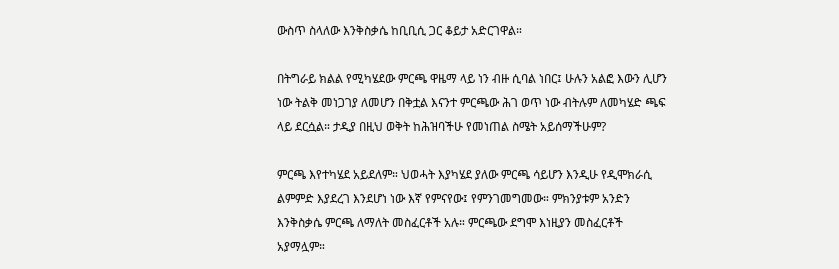ውስጥ ስላለው እንቅስቃሴ ከቢቢሲ ጋር ቆይታ አድርገዋል።

በትግራይ ክልል የሚካሄደው ምርጫ ዋዜማ ላይ ነን ብዙ ሲባል ነበር፤ ሁሉን አልፎ እውን ሊሆን ነው ትልቅ መነጋገያ ለመሆን በቅቷል እናንተ ምርጫው ሕገ ወጥ ነው ብትሉም ለመካሄድ ጫፍ ላይ ደርሷል። ታዲያ በዚህ ወቅት ከሕዝባችሁ የመነጠል ስሜት አይሰማችሁም?

ምርጫ እየተካሄደ አይደለም። ህወሓት እያካሄደ ያለው ምርጫ ሳይሆን እንዲሁ የዲሞክራሲ ልምምድ እያደረገ እንደሆነ ነው እኛ የምናየው፤ የምንገመግመው። ምክንያቱም አንድን እንቅስቃሴ ምርጫ ለማለት መስፈርቶች አሉ። ምርጫው ደግሞ እነዚያን መስፈርቶች አያማሏም።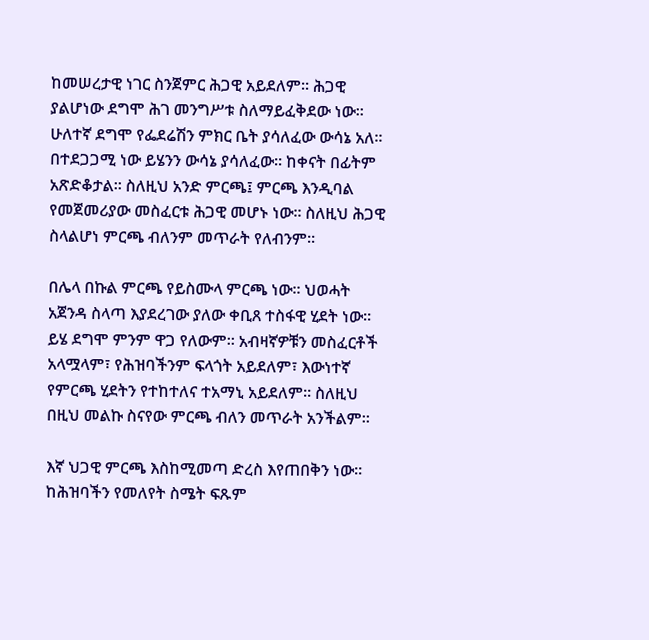ከመሠረታዊ ነገር ስንጀምር ሕጋዊ አይደለም። ሕጋዊ ያልሆነው ደግሞ ሕገ መንግሥቱ ስለማይፈቅደው ነው። ሁለተኛ ደግሞ የፌደሬሽን ምክር ቤት ያሳለፈው ውሳኔ አለ። በተደጋጋሚ ነው ይሄንን ውሳኔ ያሳለፈው። ከቀናት በፊትም አጽድቆታል። ስለዚህ አንድ ምርጫ፤ ምርጫ እንዲባል የመጀመሪያው መስፈርቱ ሕጋዊ መሆኑ ነው። ስለዚህ ሕጋዊ ስላልሆነ ምርጫ ብለንም መጥራት የለብንም።

በሌላ በኩል ምርጫ የይስሙላ ምርጫ ነው። ህወሓት አጀንዳ ስላጣ እያደረገው ያለው ቀቢጸ ተስፋዊ ሂደት ነው። ይሄ ደግሞ ምንም ዋጋ የለውም። አብዛኛዎቹን መስፈርቶች አላሟላም፣ የሕዝባችንም ፍላጎት አይደለም፣ እውነተኛ የምርጫ ሂደትን የተከተለና ተአማኒ አይደለም። ስለዚህ በዚህ መልኩ ስናየው ምርጫ ብለን መጥራት አንችልም።

እኛ ህጋዊ ምርጫ እስከሚመጣ ድረስ እየጠበቅን ነው። ከሕዝባችን የመለየት ስሜት ፍጹም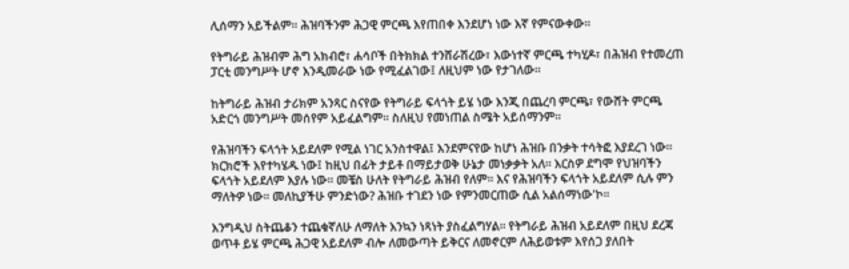ሊሰማን አይችልም። ሕዝባችንም ሕጋዊ ምርጫ እየጠበቀ እንደሆነ ነው እኛ የምናውቀው።

የትግራይ ሕዝብም ሕግ አክብሮ፣ ሐሳቦች በትክክል ተንሸራሽረው፣ እውነተኛ ምርጫ ተካሂዶ፣ በሕዝብ የተመረጠ ፓርቲ መንግሥት ሆኖ እንዲመራው ነው የሚፈልገው፤ ለዚህም ነው የታገለው።

ከትግራይ ሕዝብ ታሪክም አንጻር ስናየው የትግራይ ፍላጎት ይሄ ነው እንጂ በጨረባ ምርጫ፣ የውሸት ምርጫ አድርጎ መንግሥት መሰየም አይፈልግም። ስለዚህ የመነጠል ስሜት አይሰማንም።

የሕዝባችን ፍላጎት አይደለም የሚል ነገር አንስተዋል፤ እንደምናየው ከሆነ ሕዝቡ በንቃት ተሳትፎ እያደረገ ነው። ክርክሮች እየተካሄዱ ነው፤ ከዚህ በፊት ታይቶ በማይታወቅ ሁኔታ መነቃቃት አለ፡፡ እርስዎ ደግሞ የህዝባችን ፍላጎት አይደለም እያሉ ነው፡፡ መቼስ ሁለት የትግራይ ሕዝብ የለም፡፡ እና የሕዝባችን ፍላጎት አይደለም ሲሉ ምን ማለትዎ ነው፡፡ መለኪያችሁ ምንድነው? ሕዝቡ ተገደን ነው የምንመርጠው ሲል አልሰማነው'ኮ፡፡

እንግዲህ ስትጨቆን ተጨቁኛለሁ ለማለት እንኳን ነጻነት ያስፈልግሃል። የትግራይ ሕዝብ አይደለም በዚህ ደረጃ ወጥቶ ይሄ ምርጫ ሕጋዊ አይደለም ብሎ ለመውጣት ይቅርና ለመኖርም ለሕይወቱም እየሰጋ ያለበት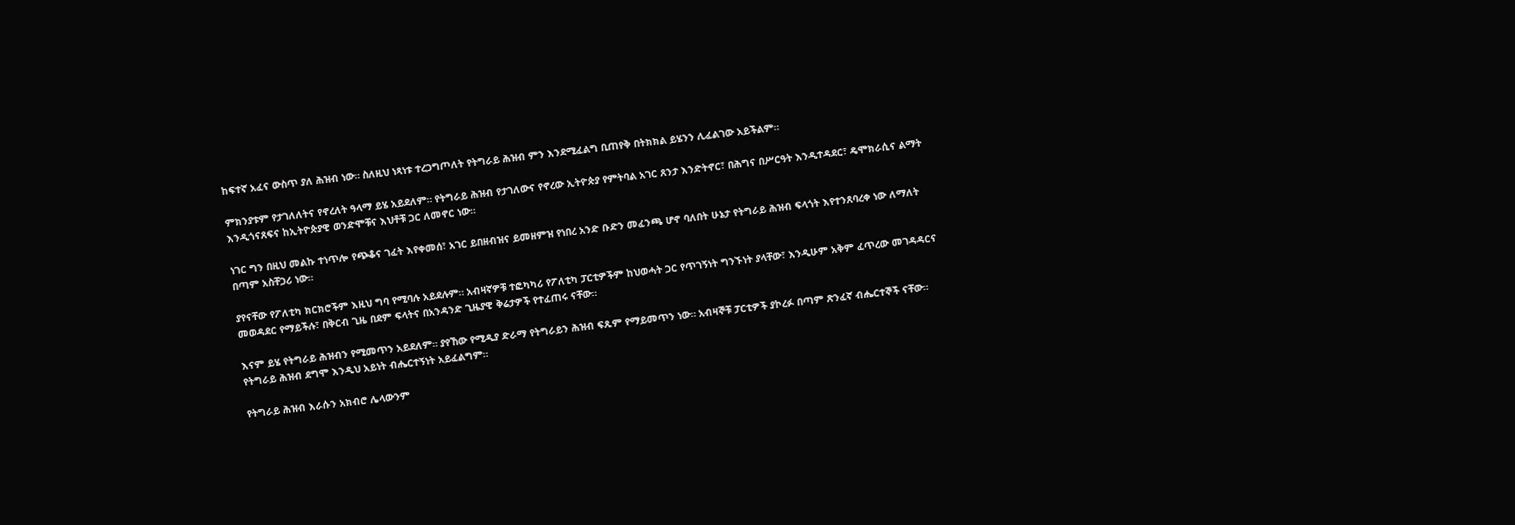ከፍተኛ አፈና ውስጥ ያለ ሕዝብ ነው። ስለዚህ ነጻነቱ ተረጋግጦለት የትግራይ ሕዝብ ምን እንደሚፈልግ ቢጠየቅ በትክክል ይሄንን ሊፈልገው አይችልም።

ምክንያቱም የታገለለትና የኖረለት ዓላማ ይሄ አይደለም። የትግራይ ሕዝብ የታገለውና የኖረው ኢትዮጵያ የምትባል አገር ጸንታ እንድትኖር፣ በሕግና በሥርዓት እንዲተዳደር፣ ዴሞክራሲና ልማት እንዲጎናጸፍና ከኢትዮጵያዊ ወንድሞቹና እህቶቹ ጋር ለመኖር ነው።

ነገር ግን በዚህ መልኩ ተነጥሎ የጭቆና ገፈት እየቀመሰ፣ አገር ይበዘብዝና ይመዘምዝ የነበረ አንድ ቡድን መፈንጫ ሆኖ ባለበት ሁኔታ የትግራይ ሕዝብ ፍላጎት እየተንጸባረቀ ነው ለማለት በጣም አስቸጋሪ ነው።

ያየናቸው የፖለቲካ ክርክሮችም እዚህ ግባ የሚባሉ አይደሉም። አብዛኛዎቹ ተፎካካሪ የፖለቲካ ፓርቲዎችም ከህወሓት ጋር የጥገኝነት ግንኙነት ያላቸው፣ እንዲሁም አቅም ፈጥረው መገዳዳርና መወዳደር የማይችሉ፣ በቅርብ ጊዜ በደም ፍላትና በአንዳንድ ጊዜያዊ ቅሬታዎች የተፈጠሩ ናቸው።

እናም ይሄ የትግራይ ሕዝብን የሚመጥን አይደለም። ያየኸው የሚዲያ ድራማ የትግራይን ሕዝብ ፍጹም የማይመጥን ነው። አብዛኞቹ ፓርቲዎች ያኮረፉ በጣም ጽንፈኛ ብሔርተኞች ናቸው። የትግራይ ሕዝብ ደግሞ እንዲህ አይነት ብሔርተኝነት አይፈልግም።

የትግራይ ሕዝብ እራሱን አክብሮ ሌላውንም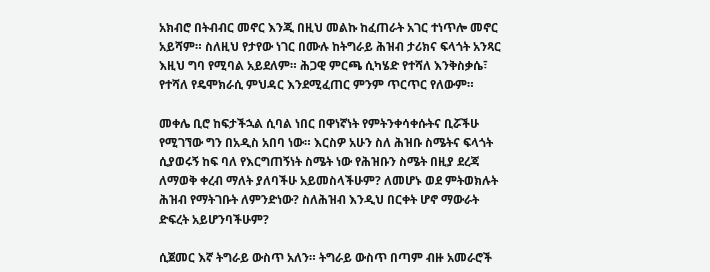አክብሮ በትብብር መኖር እንጂ በዚህ መልኩ ከፈጠራት አገር ተነጥሎ መኖር አይሻም። ስለዚህ የታየው ነገር በሙሉ ከትግራይ ሕዝብ ታሪክና ፍላጎት አንጻር እዚህ ግባ የሚባል አይደለም። ሕጋዊ ምርጫ ሲካሄድ የተሻለ እንቅስቃሴ፣ የተሻለ የዴሞክራሲ ምህዳር እንደሚፈጠር ምንም ጥርጥር የለውም።

መቀሌ ቢሮ ከፍታችኋል ሲባል ነበር በዋነኛነት የምትንቀሳቀሱትና ቢሯችሁ የሚገኘው ግን በአዲስ አበባ ነው። እርስዎ አሁን ስለ ሕዝቡ ስሜትና ፍላጎት ሲያወሩኝ ከፍ ባለ የእርግጠኝነት ስሜት ነው የሕዝቡን ስሜት በዚያ ደረጃ ለማወቅ ቀረብ ማለት ያለባችሁ አይመስላችሁም? ለመሆኑ ወደ ምትወክሉት ሕዝብ የማትገቡት ለምንድነው? ስለሕዝብ እንዲህ በርቀት ሆኖ ማውራት ድፍረት አይሆንባችሁም?

ሲጀመር እኛ ትግራይ ውስጥ አለን። ትግራይ ውስጥ በጣም ብዙ አመራሮች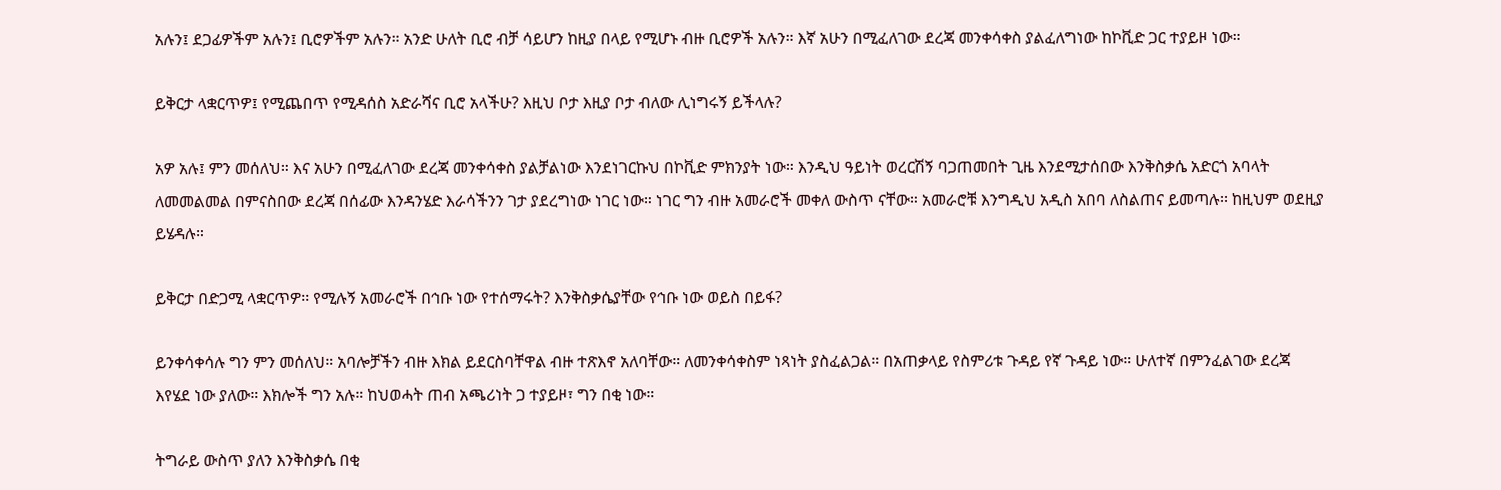አሉን፤ ደጋፊዎችም አሉን፤ ቢሮዎችም አሉን። አንድ ሁለት ቢሮ ብቻ ሳይሆን ከዚያ በላይ የሚሆኑ ብዙ ቢሮዎች አሉን። እኛ አሁን በሚፈለገው ደረጃ መንቀሳቀስ ያልፈለግነው ከኮቪድ ጋር ተያይዞ ነው።

ይቅርታ ላቋርጥዎ፤ የሚጨበጥ የሚዳሰስ አድራሻና ቢሮ አላችሁ? እዚህ ቦታ እዚያ ቦታ ብለው ሊነግሩኝ ይችላሉ?

አዎ አሉ፤ ምን መሰለህ። እና አሁን በሚፈለገው ደረጃ መንቀሳቀስ ያልቻልነው እንደነገርኩህ በኮቪድ ምክንያት ነው። እንዲህ ዓይነት ወረርሽኝ ባጋጠመበት ጊዜ እንደሚታሰበው እንቅስቃሴ አድርጎ አባላት ለመመልመል በምናስበው ደረጃ በሰፊው እንዳንሄድ እራሳችንን ገታ ያደረግነው ነገር ነው። ነገር ግን ብዙ አመራሮች መቀለ ውስጥ ናቸው። አመራሮቹ እንግዲህ አዲስ አበባ ለስልጠና ይመጣሉ፡፡ ከዚህም ወደዚያ ይሄዳሉ።

ይቅርታ በድጋሚ ላቋርጥዎ፡፡ የሚሉኝ አመራሮች በኅቡ ነው የተሰማሩት? እንቅስቃሴያቸው የኅቡ ነው ወይስ በይፋ?

ይንቀሳቀሳሉ ግን ምን መሰለህ። አባሎቻችን ብዙ እክል ይደርስባቸዋል ብዙ ተጽእኖ አለባቸው። ለመንቀሳቀስም ነጻነት ያስፈልጋል። በአጠቃላይ የስምሪቱ ጉዳይ የኛ ጉዳይ ነው። ሁለተኛ በምንፈልገው ደረጃ እየሄደ ነው ያለው። እክሎች ግን አሉ። ከህወሓት ጠብ አጫሪነት ጋ ተያይዞ፣ ግን በቂ ነው።

ትግራይ ውስጥ ያለን እንቅስቃሴ በቂ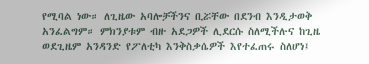የሚባል ነው። ለጊዜው አባሎቻችንና ቢሯቸው በደንብ እንዲታወቅ አንፈልግም። ምክንያቱም ብዙ አደጋዎች ሊደርሱ ስለሚችሉና ከጊዜ ወደጊዜም አንዳንድ የፖለቲካ እንቅስቃሴዎች እየተፈጠሩ ስለሆነ፤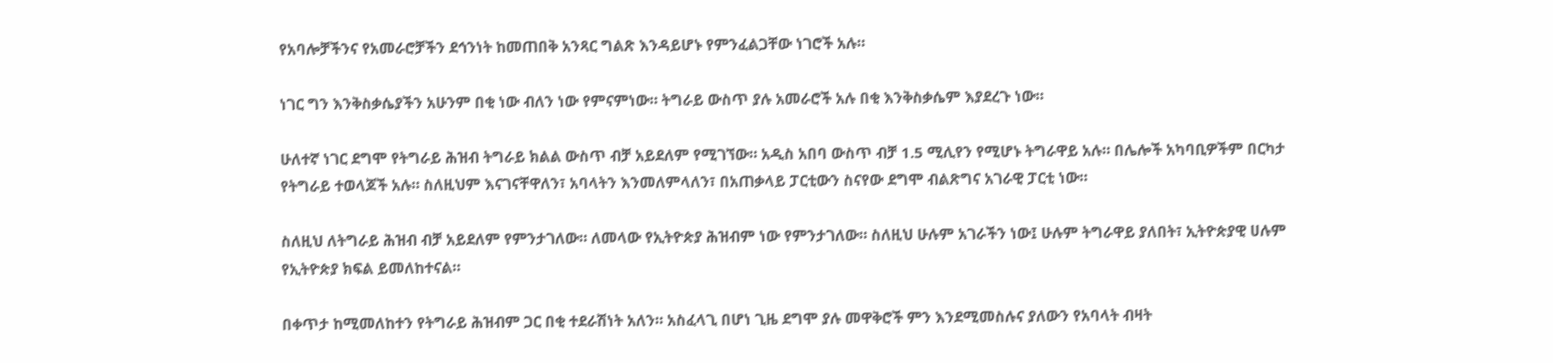የአባሎቻችንና የአመራሮቻችን ደኅንነት ከመጠበቅ አንጻር ግልጽ እንዳይሆኑ የምንፈልጋቸው ነገሮች አሉ።

ነገር ግን እንቅስቃሴያችን አሁንም በቂ ነው ብለን ነው የምናምነው። ትግራይ ውስጥ ያሉ አመራሮች አሉ በቂ እንቅስቃሴም እያደረጉ ነው።

ሁለተኛ ነገር ደግሞ የትግራይ ሕዝብ ትግራይ ክልል ውስጥ ብቻ አይደለም የሚገኘው። አዲስ አበባ ውስጥ ብቻ 1.5 ሚሊየን የሚሆኑ ትግራዋይ አሉ። በሌሎች አካባቢዎችም በርካታ የትግራይ ተወላጆች አሉ። ስለዚህም እናገናቸዋለን፣ አባላትን እንመለምላለን፣ በአጠቃላይ ፓርቲውን ስናየው ደግሞ ብልጽግና አገራዊ ፓርቲ ነው።

ስለዚህ ለትግራይ ሕዝብ ብቻ አይደለም የምንታገለው። ለመላው የኢትዮጵያ ሕዝብም ነው የምንታገለው። ስለዚህ ሁሉም አገራችን ነው፤ ሁሉም ትግራዋይ ያለበት፣ ኢትዮጵያዊ ሀሉም የኢትዮጵያ ክፍል ይመለከተናል።

በቀጥታ ከሚመለከተን የትግራይ ሕዝብም ጋር በቂ ተደራሽነት አለን። አስፈላጊ በሆነ ጊዜ ደግሞ ያሉ መዋቅሮች ምን እንደሚመስሉና ያለውን የአባላት ብዛት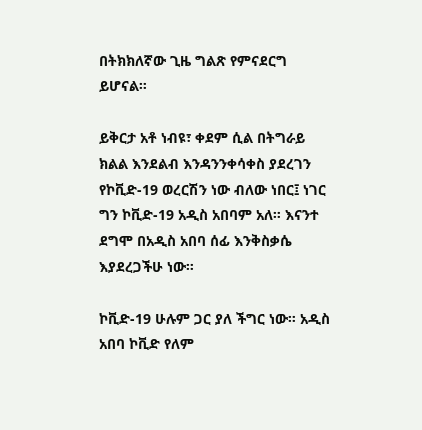በትክክለኛው ጊዜ ግልጽ የምናደርግ ይሆናል።

ይቅርታ አቶ ነብዩ፣ ቀደም ሲል በትግራይ ክልል እንደልብ እንዳንንቀሳቀስ ያደረገን የኮቪድ-19 ወረርሽን ነው ብለው ነበር፤ ነገር ግን ኮቪድ-19 አዲስ አበባም አለ። እናንተ ደግሞ በአዲስ አበባ ሰፊ እንቅስቃሴ እያደረጋችሁ ነው።

ኮቪድ-19 ሁሉም ጋር ያለ ችግር ነው። አዲስ አበባ ኮቪድ የለም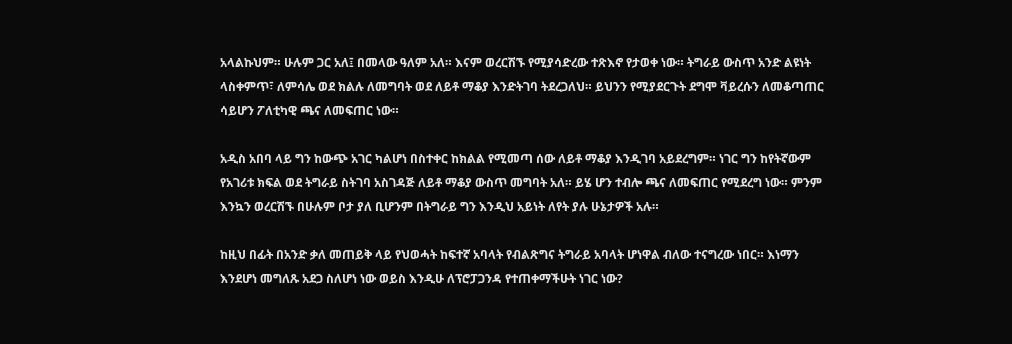አላልኩህም። ሁሉም ጋር አለ፤ በመላው ዓለም አለ። እናም ወረርሽኙ የሚያሳድረው ተጽእኖ የታወቀ ነው። ትግራይ ውስጥ አንድ ልዩነት ላስቀምጥ፣ ለምሳሌ ወደ ክልሉ ለመግባት ወደ ለይቶ ማቆያ እንድትገባ ትደረጋለህ። ይህንን የሚያደርጉት ደግሞ ቫይረሱን ለመቆጣጠር ሳይሆን ፖለቲካዊ ጫና ለመፍጠር ነው።

አዲስ አበባ ላይ ግን ከውጭ አገር ካልሆነ በስተቀር ከክልል የሚመጣ ሰው ለይቶ ማቆያ እንዲገባ አይደረግም። ነገር ግን ከየትኛውም የአገሪቱ ክፍል ወደ ትግራይ ስትገባ አስገዳጅ ለይቶ ማቆያ ውስጥ መግባት አለ። ይሄ ሆን ተብሎ ጫና ለመፍጠር የሚደረግ ነው። ምንም እንኳን ወረርሽኙ በሁሉም ቦታ ያለ ቢሆንም በትግራይ ግን እንዲህ አይነት ለየት ያሉ ሁኔታዎች አሉ።

ከዚህ በፊት በአንድ ቃለ መጠይቅ ላይ የህወሓት ከፍተኛ አባላት የብልጽግና ትግራይ አባላት ሆነዋል ብለው ተናግረው ነበር። እነማን እንደሆነ መግለጹ አደጋ ስለሆነ ነው ወይስ እንዲሁ ለፕሮፓጋንዳ የተጠቀማችሁት ነገር ነው?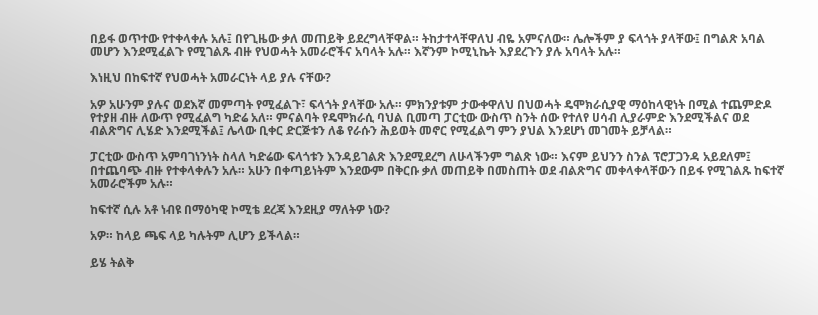በይፋ ወጥተው የተቀላቀሉ አሉ፤ በየጊዜው ቃለ መጠይቅ ይደረግላቸዋል። ትከታተላቸዋለህ ብዬ አምናለው። ሌሎችም ያ ፍላጎት ያላቸው፤ በግልጽ አባል መሆን እንደሚፈልጉ የሚገልጹ ብዙ የህወሓት አመራሮችና አባላት አሉ። እኛንም ኮሚኒኬት እያደረጉን ያሉ አባላት አሉ።

እነዚህ በከፍተኛ የህወሓት አመራርነት ላይ ያሉ ናቸው?

አዎ አሁንም ያሉና ወደእኛ መምጣት የሚፈልጉ፣ ፍላጎት ያላቸው አሉ። ምክንያቱም ታውቀዋለህ በህወሓት ዴሞክራሲያዊ ማዕከላዊነት በሚል ተጨምድዶ የተያዘ ብዙ ለውጥ የሚፈልግ ካድሬ አለ። ምናልባት የዴሞክራሲ ባህል ቢመጣ ፓርቲው ውስጥ ስንት ሰው የተለየ ሀሳብ ሊያራምድ እንደሚችልና ወደ ብልጽግና ሊሄድ እንደሚችል፤ ሌላው ቢቀር ድርጅቱን ለቆ የራሱን ሕይወት መኖር የሚፈልግ ምን ያህል እንደሆነ መገመት ይቻላል።

ፓርቲው ውስጥ አምባገነንነት ስላለ ካድሬው ፍላጎቱን እንዳይገልጽ እንደሚደረግ ለሁላችንም ግልጽ ነው። እናም ይህንን ስንል ፕሮፓጋንዳ አይደለም፤ በተጨባጭ ብዙ የተቀላቀሉን አሉ። አሁን በቀጣይነትም እንደውም በቅርቡ ቃለ መጠይቅ በመስጠት ወደ ብልጽግና መቀላቀላቸውን በይፋ የሚገልጹ ከፍተኛ አመራሮችም አሉ።

ከፍተኛ ሲሉ አቶ ነብዩ በማዕካዊ ኮሚቴ ደረጃ እንደዚያ ማለትዎ ነው?

አዎ። ከላይ ጫፍ ላይ ካሉትም ሊሆን ይችላል።

ይሄ ትልቅ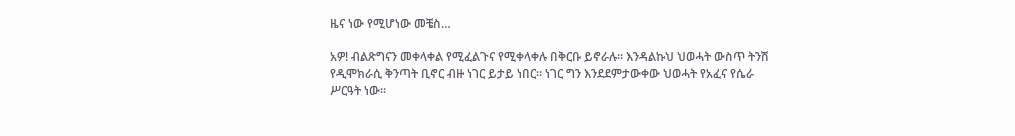ዜና ነው የሚሆነው መቼስ…

አዎ! ብልጽግናን መቀላቀል የሚፈልጉና የሚቀላቀሉ በቅርቡ ይኖራሉ። እንዳልኩህ ህወሓት ውስጥ ትንሽ የዲሞክራሲ ቅንጣት ቢኖር ብዙ ነገር ይታይ ነበር። ነገር ግን እንደደምታውቀው ህወሓት የአፈና የሴራ ሥርዓት ነው።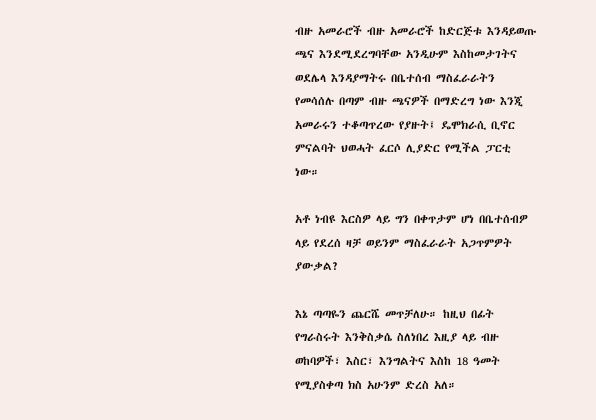ብዙ አመራሮች ብዙ አመራሮች ከድርጅቱ እንዳይወጡ ጫና እንደሚደረግባቸው አንዲሁም እስከመታገትና ወደሌላ እንዳያማትሩ በቤተሰብ ማስፈራራትን የመሳሰሉ በጣም ብዙ ጫናዎች በማድረግ ነው እንጂ አመራሩን ተቆጣጥረው የያዙት፤ ዴሞክራሲ ቢኖር ምናልባት ህወሓት ፈርሶ ሊያድር የሚችል ፓርቲ ነው።

አቶ ነብዩ እርስዎ ላይ ግን በቀጥታም ሆነ በቤተሰብዎ ላይ የደረሰ ዛቻ ወይንም ማስፈራራት አጋጥምዎት ያውቃል?

እኔ ጣጣዬን ጨርሼ መጥቻለሁ። ከዚህ በፊት የግራስሩት እንቅስቃሴ ስለነበረ እዚያ ላይ ብዙ ወከባዎች፣ እስር፣ እንግልትና እስከ 18 ዓመት የሚያስቀጣ ክስ አሁንም ድረስ አለ።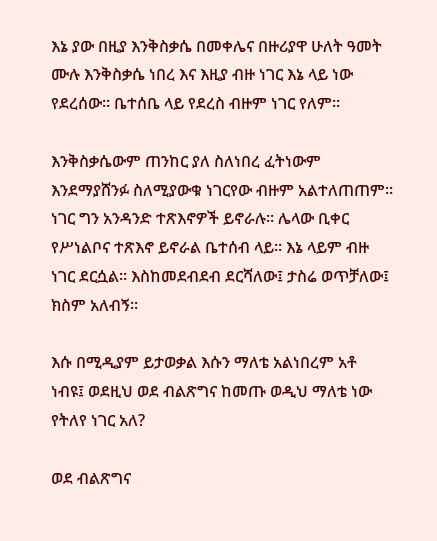እኔ ያው በዚያ እንቅስቃሴ በመቀሌና በዙሪያዋ ሁለት ዓመት ሙሉ እንቅስቃሴ ነበረ እና እዚያ ብዙ ነገር እኔ ላይ ነው የደረሰው። ቤተሰቤ ላይ የደረስ ብዙም ነገር የለም።

እንቅስቃሴውም ጠንከር ያለ ስለነበረ ፈትነውም እንደማያሸንፉ ስለሚያውቁ ነገርየው ብዙም አልተለጠጠም። ነገር ግን አንዳንድ ተጽእኖዎች ይኖራሉ። ሌላው ቢቀር የሥነልቦና ተጽእኖ ይኖራል ቤተሰብ ላይ። እኔ ላይም ብዙ ነገር ደርሷል። እስከመደብደብ ደርሻለው፤ ታስሬ ወጥቻለው፤ ክስም አለብኝ።

እሱ በሚዲያም ይታወቃል እሱን ማለቴ አልነበረም አቶ ነብዩ፤ ወደዚህ ወደ ብልጽግና ከመጡ ወዲህ ማለቴ ነው የትለየ ነገር አለ?

ወደ ብልጽግና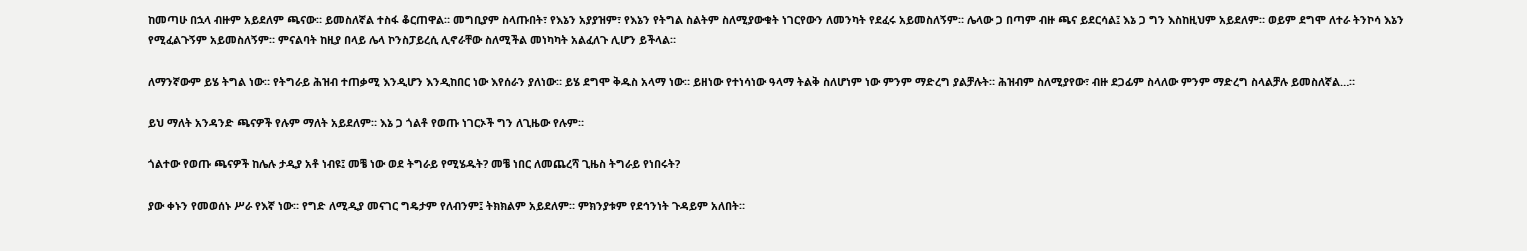ከመጣሁ በኋላ ብዙም አይደለም ጫናው። ይመስለኛል ተስፋ ቆርጠዋል። መግቢያም ስላጡበት፣ የእኔን አያያዝም፣ የእኔን የትግል ስልትም ስለሚያውቁት ነገርየውን ለመንካት የደፈሩ አይመስለኝም። ሌላው ጋ በጣም ብዙ ጫና ይደርሳል፤ እኔ ጋ ግን እስከዚህም አይደለም። ወይም ደግሞ ለተራ ትንኮሳ እኔን የሚፈልጉኝም አይመስለኝም። ምናልባት ከዚያ በላይ ሌላ ኮንስፓይረሲ ሊኖራቸው ስለሚችል መነካካት አልፈለጉ ሊሆን ይችላል።

ለማንኛውም ይሄ ትግል ነው። የትግራይ ሕዝብ ተጠቃሚ እንዲሆን እንዲከበር ነው እየሰራን ያለነው። ይሄ ደግሞ ቅዱስ አላማ ነው። ይዘነው የተነሳነው ዓላማ ትልቅ ስለሆነም ነው ምንም ማድረግ ያልቻሉት። ሕዝብም ስለሚያየው፣ ብዙ ደጋፊም ስላለው ምንም ማድረግ ስላልቻሉ ይመስለኛል…።

ይህ ማለት አንዳንድ ጫናዎች የሉም ማለት አይደለም። እኔ ጋ ጎልቶ የወጡ ነገርኦች ግን ለጊዜው የሉም።

ጎልተው የወጡ ጫናዎች ከሌሉ ታዲያ አቶ ነብዩ፤ መቼ ነው ወደ ትግራይ የሚሄዱት? መቼ ነበር ለመጨረሻ ጊዜስ ትግራይ የነበሩት?

ያው ቀኑን የመወሰኑ ሥራ የእኛ ነው። የግድ ለሚዲያ መናገር ግዴታም የለብንም፤ ትክክልም አይደለም። ምክንያቱም የደኅንነት ጉዳይም አለበት።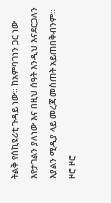ትልቅ የሰኪዩሪቲ ጉዳይ ነው። ከአምባገነን ጋር ነው እየታገልን ያለነው እና በዚህ ሰዓት እንዲህ እናደርጋለን እያልን ሚዲያ ላይ መረጃ መስጠት አይጠበቅብንም። ዞሮ ዞሮ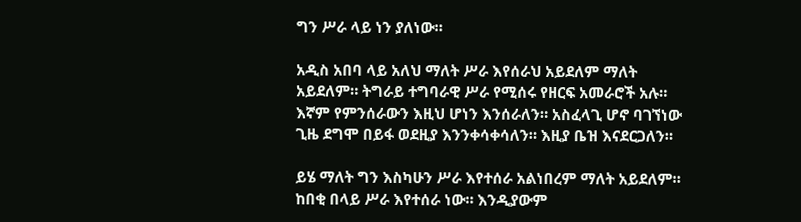ግን ሥራ ላይ ነን ያለነው።

አዲስ አበባ ላይ አለህ ማለት ሥራ እየሰራህ አይደለም ማለት አይደለም። ትግራይ ተግባራዊ ሥራ የሚሰሩ የዘርፍ አመራሮች አሉ። እኛም የምንሰራውን እዚህ ሆነን እንሰራለን። አስፈላጊ ሆኖ ባገኘነው ጊዜ ደግሞ በይፋ ወደዚያ እንንቀሳቀሳለን። እዚያ ቤዝ እናደርጋለን።

ይሄ ማለት ግን እስካሁን ሥራ እየተሰራ አልነበረም ማለት አይደለም። ከበቂ በላይ ሥራ እየተሰራ ነው። እንዲያውም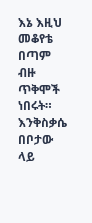እኔ እዚህ መቆየቴ በጣም ብዙ ጥቅሞች ነበሩት። እንቅስቃሴ በቦታው ላይ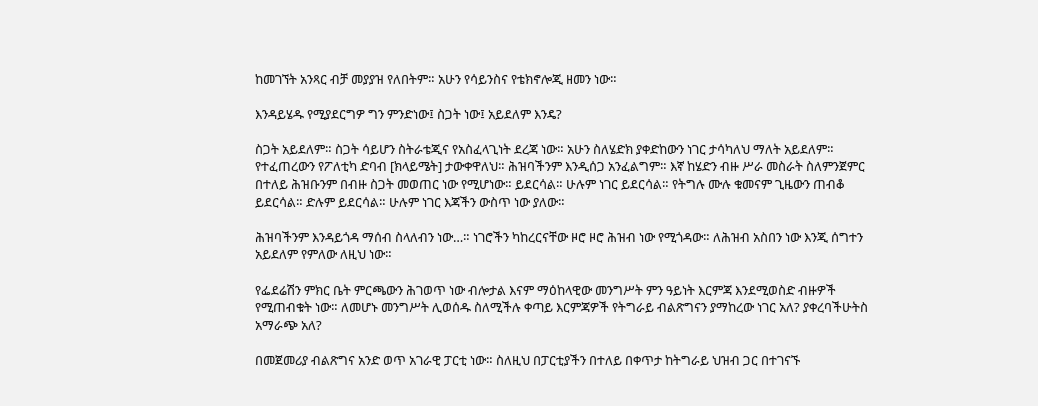ከመገኘት አንጻር ብቻ መያያዝ የለበትም። አሁን የሳይንስና የቴክኖሎጂ ዘመን ነው።

እንዳይሄዱ የሚያደርግዎ ግን ምንድነው፤ ስጋት ነው፤ አይደለም እንዴ?

ስጋት አይደለም። ስጋት ሳይሆን ስትራቴጂና የአስፈላጊነት ደረጃ ነው። አሁን ስለሄድክ ያቀድከውን ነገር ታሳካለህ ማለት አይደለም። የተፈጠረውን የፖለቲካ ድባብ [ክላይሜት] ታውቀዋለህ። ሕዝባችንም እንዲሰጋ አንፈልግም። እኛ ከሄድን ብዙ ሥራ መስራት ስለምንጀምር በተለይ ሕዝቡንም በብዙ ስጋት መወጠር ነው የሚሆነው። ይደርሳል። ሁሉም ነገር ይደርሳል። የትግሉ ሙሉ ቁመናም ጊዜውን ጠብቆ ይደርሳል። ድሉም ይደርሳል። ሁሉም ነገር እጃችን ውስጥ ነው ያለው።

ሕዝባችንም እንዳይጎዳ ማሰብ ስላለብን ነው…። ነገሮችን ካከረርናቸው ዞሮ ዞሮ ሕዝብ ነው የሚጎዳው። ለሕዝብ አስበን ነው እንጂ ሰግተን አይደለም የምለው ለዚህ ነው።

የፌደሬሽን ምክር ቤት ምርጫውን ሕገወጥ ነው ብሎታል እናም ማዕከላዊው መንግሥት ምን ዓይነት እርምጃ እንደሚወስድ ብዙዎች የሚጠብቁት ነው። ለመሆኑ መንግሥት ሊወሰዱ ስለሚችሉ ቀጣይ እርምጃዎች የትግራይ ብልጽግናን ያማከረው ነገር አለ? ያቀረባችሁትስ አማራጭ አለ?

በመጀመሪያ ብልጽግና አንድ ወጥ አገራዊ ፓርቲ ነው። ስለዚህ በፓርቲያችን በተለይ በቀጥታ ከትግራይ ህዝብ ጋር በተገናኙ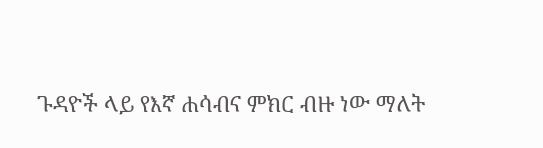ጉዳዮች ላይ የእኛ ሐሳብና ምክር ብዙ ነው ማለት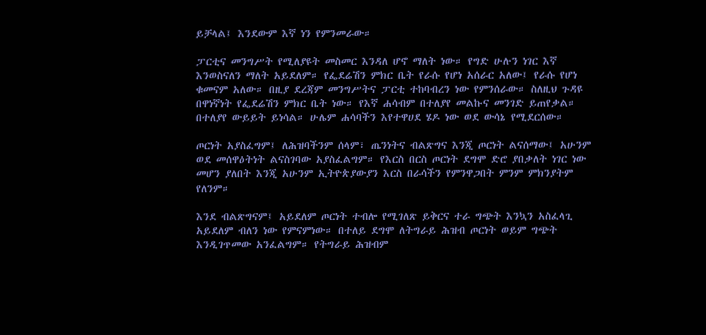ይቻላል፤ እንደውም እኛ ነን የምንመራው።

ፓርቲና መንግሥት የሚለያዩት መስመር እንዳለ ሆኖ ማለት ነው። የግድ ሁሉን ነገር እኛ እንወስናለን ማለት አይደለም። የፌደሬሽን ምክር ቤት የራሱ የሆነ አሰራር አለው፤ የራሱ የሆነ ቁመናም አለው። በዚያ ደረጃም መንግሥትና ፓርቲ ተከባብረን ነው የምንሰራው። ስለዚህ ጉዳዩ በዋነኛነት የፌደሬሽን ምክር ቤት ነው። የእኛ ሐሳብም በተለያየ መልኩና መንገድ ይጠየቃል። በተለያየ ውይይት ይነሳል። ሁሌም ሐሳባችን እየተዋሀደ ሄዶ ነው ወደ ውሳኔ የሚደርሰው።

ጦርነት አያስፈግም፤ ለሕዝባችንም ሰላም፣ ጤንነትና ብልጽግና እንጂ ጦርነት ልናሰማው፤ አሁንም ወደ መሰዋዕትነት ልናስገባው አያስፈልግም። የእርስ በርስ ጦርነት ደግሞ ድሮ ያበቃለት ነገር ነው መሆን ያለበት እንጂ አሁንም ኢትዮጵያውያን እርስ በራሳችን የምንዋጋበት ምንም ምክንያትም የለንም።

እንደ ብልጽግናም፤ አይደለም ጦርነት ተብሎ የሚገለጽ ይቅርና ተራ ግጭት እንኳን አስፈላጊ አይደለም ብለን ነው የምናምነው። በተለይ ደግሞ ለትግራይ ሕዝብ ጦርነት ወይም ግጭት እንዲገጥመው አንፈልግም። የትግራይ ሕዝብም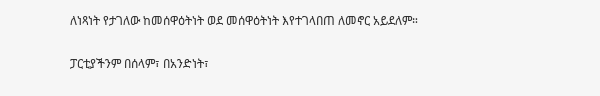ለነጻነት የታገለው ከመሰዋዕትነት ወደ መሰዋዕትነት እየተገላበጠ ለመኖር አይደለም።

ፓርቲያችንም በሰላም፣ በአንድነት፣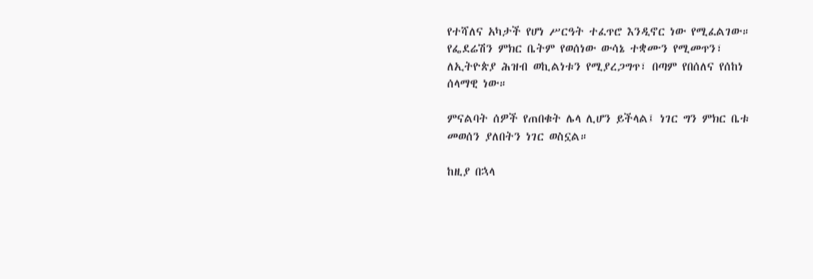የተሻለና አካታች የሆነ ሥርዓት ተፈጥሮ እንዲኖር ነው የሚፈልገው። የፌደሬሽን ምክር ቤትም የወሰነው ውሳኔ ተቋሙን የሚመጥን፣ ለኢትዮጵያ ሕዝብ ወኪልነቱን የሚያረጋግጥ፣ በጣም የበሰለና የሰከነ ሰላማዊ ነው።

ምናልባት ሰዎች የጠበቁት ሌላ ሊሆን ይችላል፤ ነገር ግን ምክር ቤቱ መወሰን ያለበትን ነገር ወስኗል።

ከዚያ በኋላ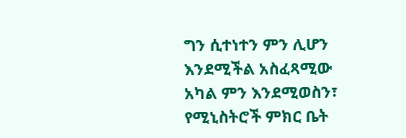ግን ሲተነተን ምን ሊሆን እንደሚችል አስፈጻሚው አካል ምን እንደሚወስን፣ የሚኒስትሮች ምክር ቤት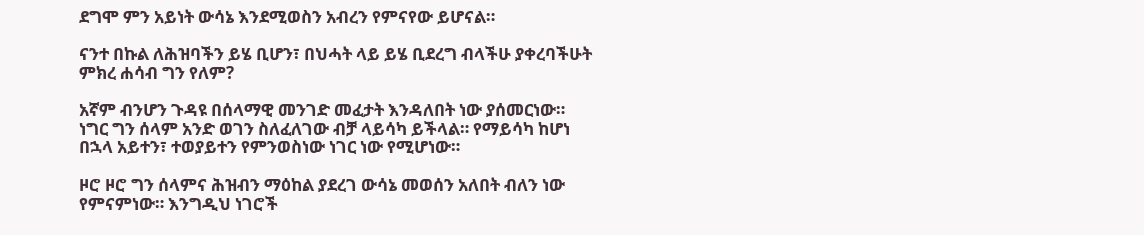ደግሞ ምን አይነት ውሳኔ እንደሚወስን አብረን የምናየው ይሆናል።

ናንተ በኩል ለሕዝባችን ይሄ ቢሆን፣ በህሓት ላይ ይሄ ቢደረግ ብላችሁ ያቀረባችሁት ምክረ ሐሳብ ግን የለም?

አኛም ብንሆን ጉዳዩ በሰላማዊ መንገድ መፈታት እንዳለበት ነው ያሰመርነው። ነግር ግን ሰላም አንድ ወገን ስለፈለገው ብቻ ላይሳካ ይችላል። የማይሳካ ከሆነ በኋላ አይተን፣ ተወያይተን የምንወስነው ነገር ነው የሚሆነው።

ዞሮ ዞሮ ግን ሰላምና ሕዝብን ማዕከል ያደረገ ውሳኔ መወሰን አለበት ብለን ነው የምናምነው። እንግዲህ ነገሮች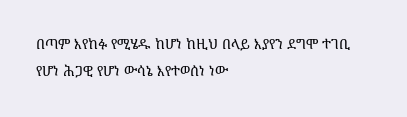በጣም እየከፉ የሚሄዱ ከሆነ ከዚህ በላይ እያየን ደግሞ ተገቢ የሆነ ሕጋዊ የሆነ ውሳኔ እየተወሰነ ነው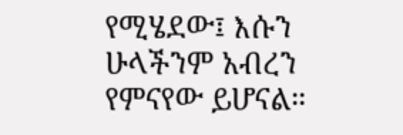የሚሄደው፤ እሱን ሁላችንም አብረን የምናየው ይሆናል።